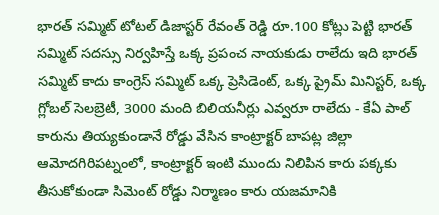భారత్ సమ్మిట్ టోటల్ డిజాస్టర్ రేవంత్ రెడ్డి రూ.100 కోట్లు పెట్టి భారత్ సమ్మిట్ సదస్సు నిర్వహిస్తే ఒక్క ప్రపంచ నాయకుడు రాలేదు ఇది భారత్ సమ్మిట్ కాదు కాంగ్రెస్ సమ్మిట్ ఒక్క ప్రెసిడెంట్, ఒక్క ప్రైమ్ మినిస్టర్, ఒక్క గ్లోబల్ సెలబ్రెటీ, 3000 మంది బిలియనీర్లు ఎవ్వరూ రాలేదు - కేఏ పాల్
కారును తియ్యకుండానే రోడ్డు వేసిన కాంట్రాక్టర్ బాపట్ల జిల్లా ఆమోదగిరిపట్నంలో, కాంట్రాక్టర్ ఇంటి ముందు నిలిపిన కారు పక్కకు తీసుకోకుండా సిమెంట్ రోడ్డు నిర్మాణం కారు యజమానికి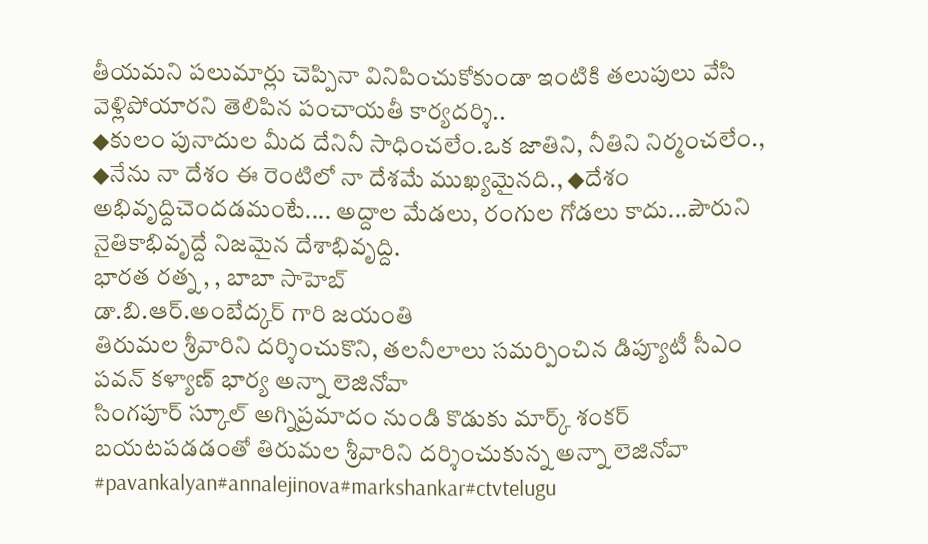తీయమని పలుమార్లు చెప్పినా వినిపించుకోకుండా ఇంటికి తలుపులు వేసి వెళ్లిపోయారని తెలిపిన పంచాయతీ కార్యదర్శి..
◆కులం పునాదుల మీద దేనినీ సాధించలేం.ఒక జాతిని, నీతిని నిర్మంచలేం., ◆నేను నా దేశం ఈ రెంటిలో నా దేశమే ముఖ్యమైనది., ◆దేశం అభివృద్దిచెందడమంటే.... అద్దాల మేడలు, రంగుల గోడలు కాదు...పౌరుని నైతికాభివృద్దే నిజమైన దేశాభివృద్ది.
భారత రత్న , , బాబా సాహెబ్
డా.బి.ఆర్.అంబేద్కర్ గారి జయంతి
తిరుమల శ్రీవారిని దర్శించుకొని, తలనీలాలు సమర్పించిన డిప్యూటీ సీఎం పవన్ కళ్యాణ్ భార్య అన్నా లెజినోవా
సింగపూర్ స్కూల్ అగ్నిప్రమాదం నుండి కొడుకు మార్క్ శంకర్ బయటపడడంతో తిరుమల శ్రీవారిని దర్శించుకున్న అన్నా లెజినోవా
#pavankalyan#annalejinova#markshankar#ctvtelugu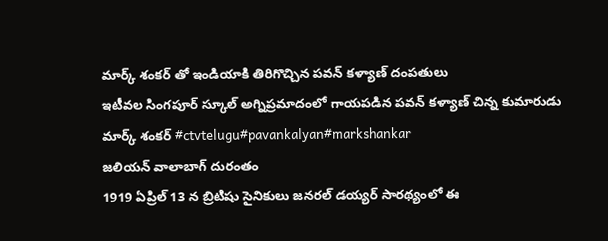మార్క్ శంకర్ తో ఇండియాకి తిరిగొచ్చిన పవన్ కళ్యాణ్ దంపతులు
ఇటీవల సింగపూర్ స్కూల్ అగ్నిప్రమాదంలో గాయపడిన పవన్ కళ్యాణ్ చిన్న కుమారుడు మార్క్ శంకర్ #ctvtelugu#pavankalyan#markshankar
జలియన్ వాలాబాగ్ దురంతం
1919 ఏప్రిల్ 13 న బ్రిటిషు సైనికులు జనరల్ డయ్యర్ సారథ్యంలో ఈ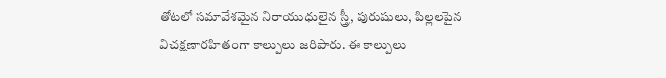తోటలో సమావేశమైన నిరాయుధులైన స్త్రీ, పురుషులు, పిల్లలపైన విచక్షణారహితంగా కాల్పులు జరిపారు. ఈ కాల్పులు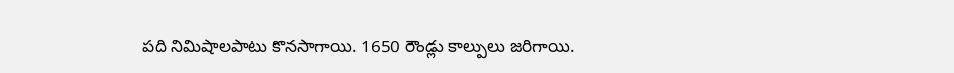పది నిమిషాలపాటు కొనసాగాయి. 1650 రౌండ్లు కాల్పులు జరిగాయి.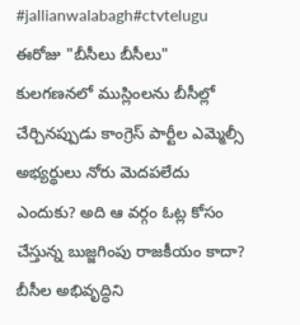#jallianwalabagh#ctvtelugu
ఈరోజు "బీసీలు బీసీలు" కులగణనలో ముస్లింలను బీసీల్లో చేర్చినప్పుడు కాంగ్రెస్ పార్టీల ఎమ్మెల్సీ అభ్యర్థులు నోరు మెదపలేదు ఎందుకు? అది ఆ వర్గం ఓట్ల కోసం చేస్తున్న బుజ్జగింపు రాజకీయం కాదా?
బీసీల అభివృద్ధిని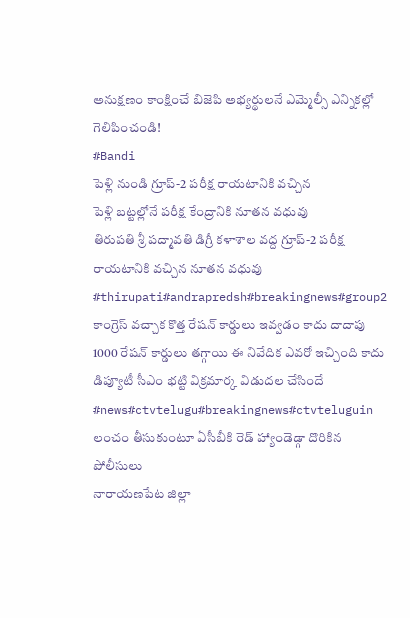అనుక్షణం కాంక్షించే బిజెపి అభ్యర్థులనే ఎమ్మెల్సీ ఎన్నికల్లో గెలిపించండి!
#Bandi
పెళ్లి నుండి గ్రూప్-2 పరీక్ష రాయటానికి వచ్చిన
పెళ్లి బట్టల్లోనే పరీక్ష కేంద్రానికి నూతన వధువు
తిరుపతి శ్రీ పద్మావతి డిగ్రీ కళాశాల వద్ద గ్రూప్-2 పరీక్ష రాయటానికి వచ్చిన నూతన వధువు
#thirupati#andrapredsh#breakingnews#group2
కాంగ్రెస్ వచ్చాక కొత్త రేషన్ కార్డులు ఇవ్వడం కాదు దాదాపు 1000 రేషన్ కార్డులు తగ్గాయి ఈ నివేదిక ఎవరో ఇచ్చింది కాదు డిప్యూటీ సీఎం భట్టి విక్రమార్క విడుదల చేసిందే #news#ctvtelugu#breakingnews#ctvteluguin
లంచం తీసుకుంటూ ఏసీబీకి రెడ్ హ్యాండెడ్గా దొరికిన పోలీసులు
నారాయణపేట జిల్లా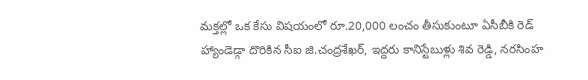మక్తల్లో ఒక కేసు విషయంలో రూ.20,000 లంచం తీసుకుంటూ ఏసీబీకి రెడ్ హ్యాండెడ్గా దొరికిన సీఐ జి.చంద్రశేఖర్, ఇద్దరు కానిస్టేబుళ్లు శివ రెడ్డి, నరసింహ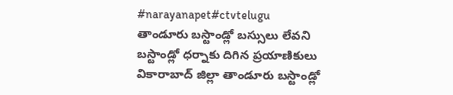#narayanapet#ctvtelugu
తాండూరు బస్టాండ్లో బస్సులు లేవని బస్టాండ్లో ధర్నాకు దిగిన ప్రయాణికులు
వికారాబాద్ జిల్లా తాండూరు బస్టాండ్లో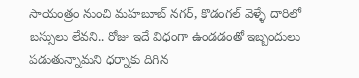సాయంత్రం నుంచి మహబూబ్ నగర్, కొడంగల్ వెళ్ళే దారిలో బస్సులు లేవని.. రోజు ఇదే విధంగా ఉండడంతో ఇబ్బందులు పడుతున్నామని ధర్నాకు దిగిన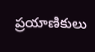ప్రయాణికులు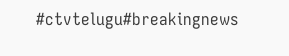#ctvtelugu#breakingnews